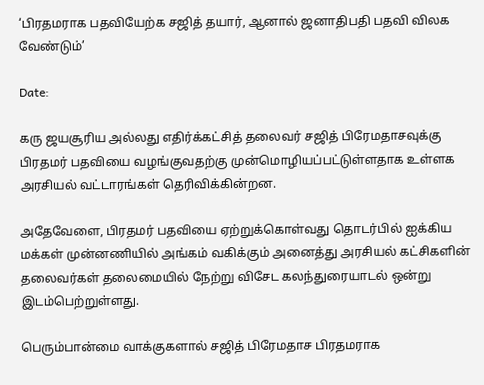‘பிரதமராக பதவியேற்க சஜித் தயார், ஆனால் ஜனாதிபதி பதவி விலக வேண்டும்’

Date:

கரு ஜயசூரிய அல்லது எதிர்க்கட்சித் தலைவர் சஜித் பிரேமதாசவுக்கு பிரதமர் பதவியை வழங்குவதற்கு முன்மொழியப்பட்டுள்ளதாக உள்ளக அரசியல் வட்டாரங்கள் தெரிவிக்கின்றன.

அதேவேளை, பிரதமர் பதவியை ஏற்றுக்கொள்வது தொடர்பில் ஐக்கிய மக்கள் முன்னணியில் அங்கம் வகிக்கும் அனைத்து அரசியல் கட்சிகளின் தலைவர்கள் தலைமையில் நேற்று விசேட கலந்துரையாடல் ஒன்று இடம்பெற்றுள்ளது.

பெரும்பான்மை வாக்குகளால் சஜித் பிரேமதாச பிரதமராக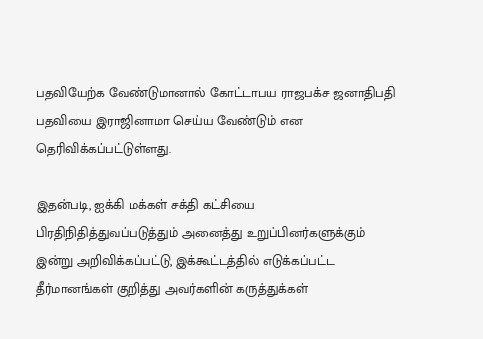பதவியேற்க வேண்டுமானால் கோட்டாபய ராஜபக்ச ஜனாதிபதி பதவியை இராஜினாமா செய்ய வேண்டும் என தெரிவிக்கப்பட்டுள்ளது.

இதன்படி, ஐக்கி மக்கள் சக்தி கட்சியை பிரதிநிதித்துவப்படுத்தும் அனைத்து உறுப்பினர்களுக்கும் இன்று அறிவிக்கப்பட்டு, இக்கூட்டத்தில் எடுக்கப்பட்ட தீர்மானங்கள் குறித்து அவர்களின் கருத்துக்கள்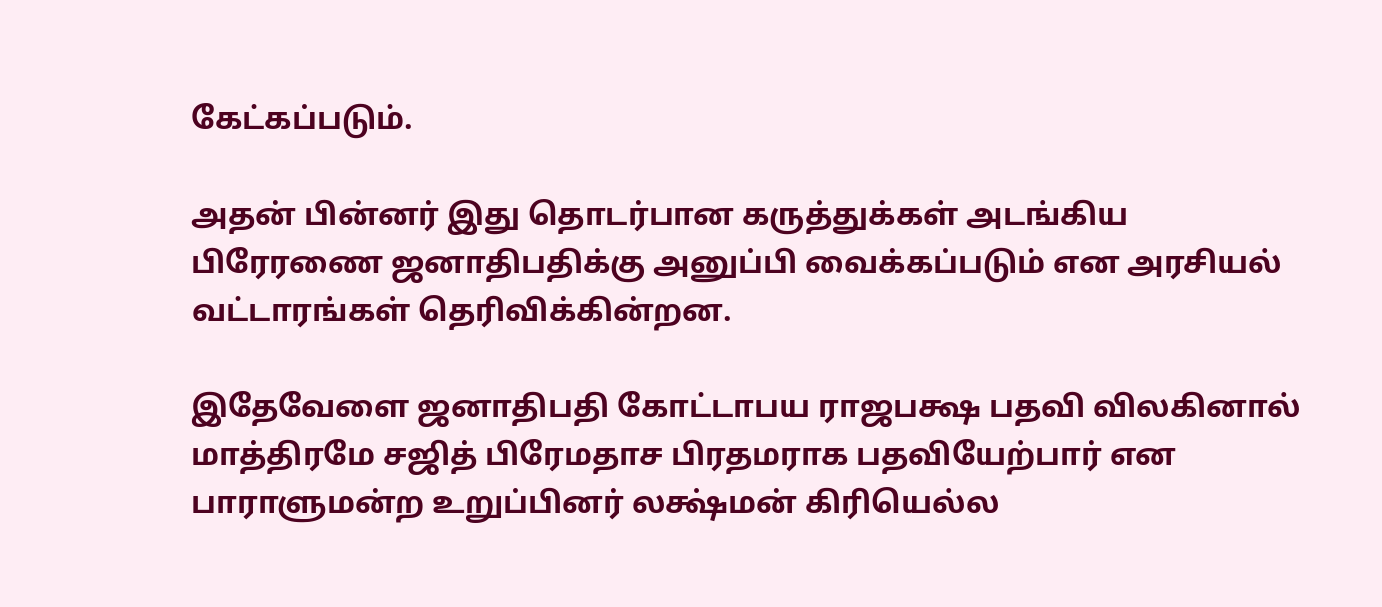கேட்கப்படும்.

அதன் பின்னர் இது தொடர்பான கருத்துக்கள் அடங்கிய பிரேரணை ஜனாதிபதிக்கு அனுப்பி வைக்கப்படும் என அரசியல் வட்டாரங்கள் தெரிவிக்கின்றன.

இதேவேளை ஜனாதிபதி கோட்டாபய ராஜபக்ஷ பதவி விலகினால் மாத்திரமே சஜித் பிரேமதாச பிரதமராக பதவியேற்பார் என பாராளுமன்ற உறுப்பினர் லக்ஷ்மன் கிரியெல்ல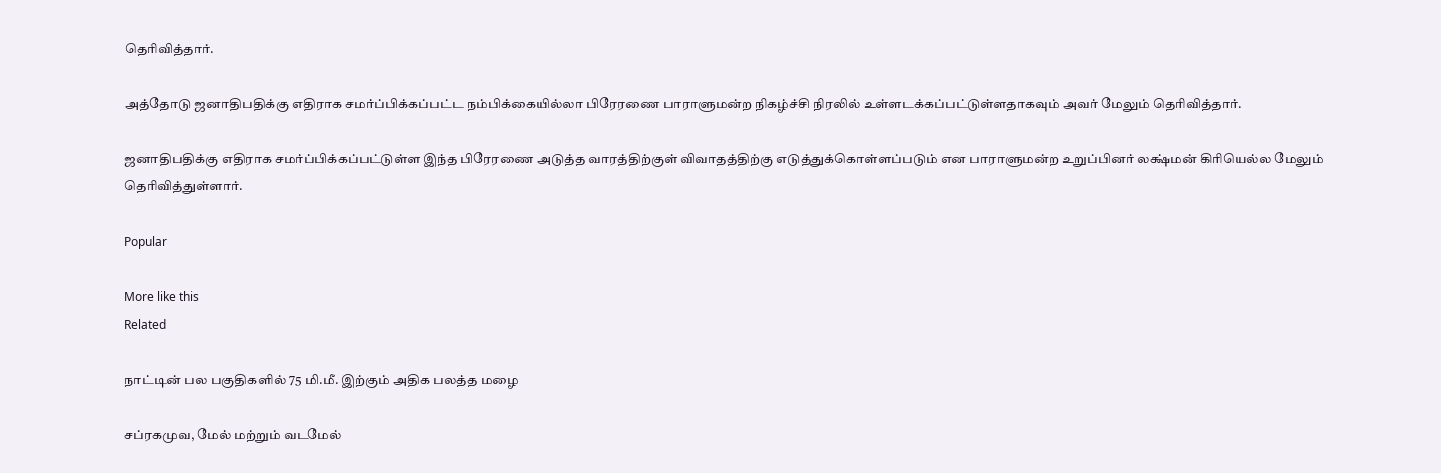தெரிவித்தார்.

அத்தோடு ஜனாதிபதிக்கு எதிராக சமர்ப்பிக்கப்பட்ட நம்பிக்கையில்லா பிரேரணை பாராளுமன்ற நிகழ்ச்சி நிரலில் உள்ளடக்கப்பட்டுள்ளதாகவும் அவர் மேலும் தெரிவித்தார்.

ஜனாதிபதிக்கு எதிராக சமர்ப்பிக்கப்பட்டுள்ள இந்த பிரேரணை அடுத்த வாரத்திற்குள் விவாதத்திற்கு எடுத்துக்கொள்ளப்படும் என பாராளுமன்ற உறுப்பினர் லக்ஷ்மன் கிரியெல்ல மேலும் தெரிவித்துள்ளார்.

Popular

More like this
Related

நாட்டின் பல பகுதிகளில் 75 மி.மீ. இற்கும் அதிக பலத்த மழை

சப்ரகமுவ, மேல் மற்றும் வடமேல்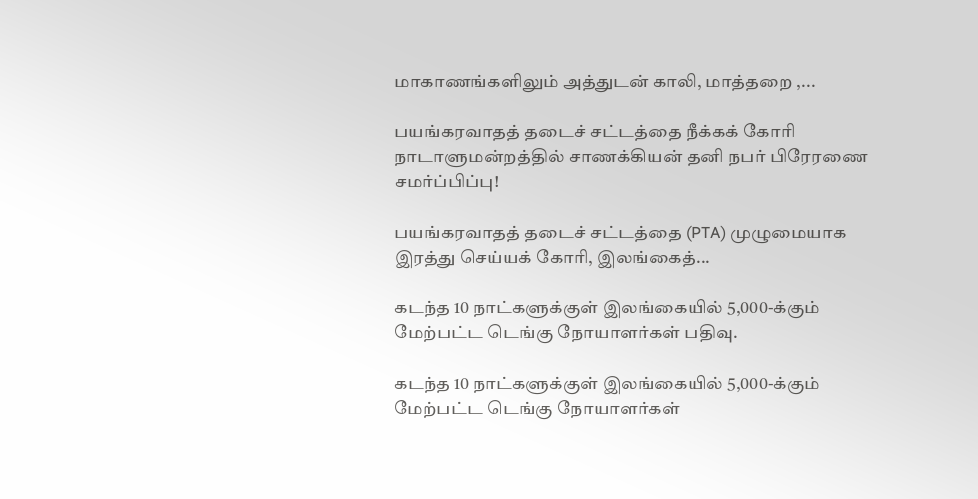மாகாணங்களிலும் அத்துடன் காலி, மாத்தறை ,...

பயங்கரவாதத் தடைச் சட்டத்தை நீக்கக் கோரி நாடாளுமன்றத்தில் சாணக்கியன் தனி நபர் பிரேரணை சமர்ப்பிப்பு!

பயங்கரவாதத் தடைச் சட்டத்தை (PTA) முழுமையாக இரத்து செய்யக் கோரி, இலங்கைத்...

கடந்த 10 நாட்களுக்குள் இலங்கையில் 5,000-க்கும் மேற்பட்ட டெங்கு நோயாளர்கள் பதிவு.

கடந்த 10 நாட்களுக்குள் இலங்கையில் 5,000-க்கும் மேற்பட்ட டெங்கு நோயாளர்கள்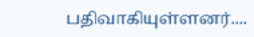பதிவாகியுள்ளனர்....